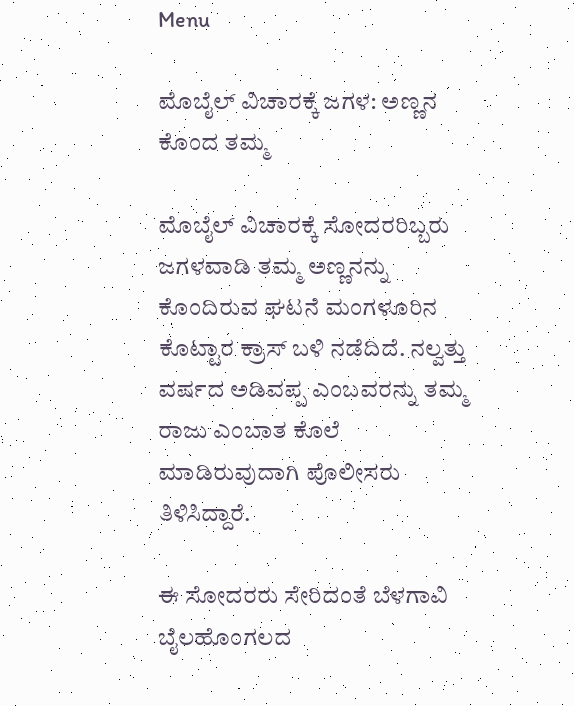Menu

ಮೊಬೈಲ್‌ ವಿಚಾರಕ್ಕೆ ಜಗಳ: ಅಣ್ಣನ ಕೊಂದ ತಮ್ಮ

ಮೊಬೈಲ್‌ ವಿಚಾರಕ್ಕೆ ಸೋದರರಿಬ್ಬರು ಜಗಳವಾಡಿ ತಮ್ಮ ಅಣ್ಣನನ್ನು ಕೊಂದಿರುವ ಘಟನೆ ಮಂಗಳೂರಿನ ಕೊಟ್ಟಾರ ಕ್ರಾಸ್‌ ಬಳಿ ನಡೆದಿದೆ. ನಲ್ವತ್ತು ವರ್ಷದ ಅಡಿವಪ್ಪ ಎಂಬವರನ್ನು ತಮ್ಮ ರಾಜು ಎಂಬಾತ ಕೊಲೆ ಮಾಡಿರುವುದಾಗಿ ಪೊಲೀಸರು ತಿಳಿಸಿದ್ದಾರೆ.

ಈ ಸೋದರರು ಸೇರಿದಂತೆ ಬೆಳಗಾವಿ ಬೈಲಹೊಂಗಲದ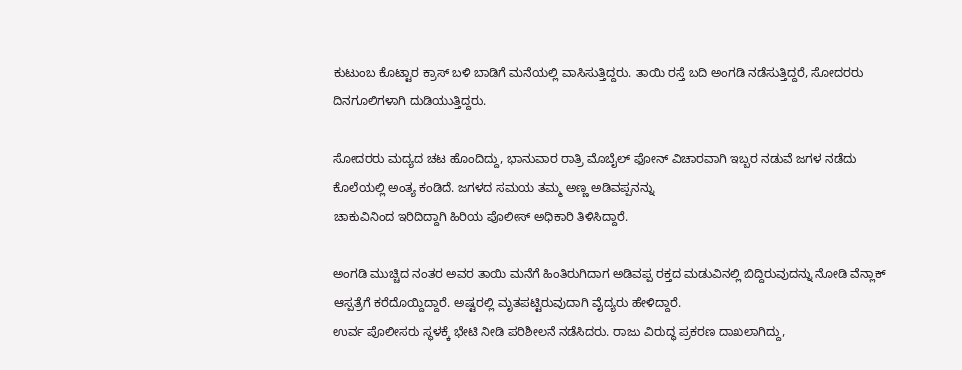ಕುಟುಂಬ ಕೊಟ್ಟಾರ ಕ್ರಾಸ್‌ ಬಳಿ ಬಾಡಿಗೆ ಮನೆಯಲ್ಲಿ ವಾಸಿಸುತ್ತಿದ್ದರು. ತಾಯಿ ರಸ್ತೆ ಬದಿ ಅಂಗಡಿ ನಡೆಸುತ್ತಿದ್ದರೆ, ಸೋದರರು ದಿನಗೂಲಿಗಳಾಗಿ ದುಡಿಯುತ್ತಿದ್ದರು.

ಸೋದರರು ಮದ್ಯದ ಚಟ ಹೊಂದಿದ್ದು, ಭಾನುವಾರ ರಾತ್ರಿ ಮೊಬೈಲ್ ಫೋನ್ ವಿಚಾರವಾಗಿ ಇಬ್ಬರ ನಡುವೆ ಜಗಳ ನಡೆದು ಕೊಲೆಯಲ್ಲಿ ಅಂತ್ಯ ಕಂಡಿದೆ. ಜಗಳದ ಸಮಯ ತಮ್ಮ ಅಣ್ಣ ಅಡಿವಪ್ಪನನ್ನು
ಚಾಕುವಿನಿಂದ ಇರಿದಿದ್ದಾಗಿ ಹಿರಿಯ ಪೊಲೀಸ್ ಅಧಿಕಾರಿ ತಿಳಿಸಿದ್ದಾರೆ.

ಅಂಗಡಿ ಮುಚ್ಚಿದ ನಂತರ ಅವರ ತಾಯಿ ಮನೆಗೆ ಹಿಂತಿರುಗಿದಾಗ ಅಡಿವಪ್ಪ ರಕ್ತದ ಮಡುವಿನಲ್ಲಿ ಬಿದ್ದಿರುವುದನ್ನು ನೋಡಿ ವೆನ್ಲಾಕ್‌ ಆಸ್ಪತ್ರೆಗೆ ಕರೆದೊಯ್ದಿದ್ದಾರೆ. ಅಷ್ಟರಲ್ಲಿ ಮೃತಪಟ್ಟಿರುವುದಾಗಿ ವೈದ್ಯರು ಹೇಳಿದ್ದಾರೆ.
ಉರ್ವ ಪೊಲೀಸರು ಸ್ಥಳಕ್ಕೆ ಭೇಟಿ ನೀಡಿ ಪರಿಶೀಲನೆ ನಡೆಸಿದರು. ರಾಜು ವಿರುದ್ಧ ಪ್ರಕರಣ ದಾಖಲಾಗಿದ್ದು,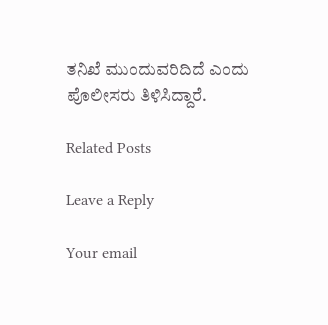ತನಿಖೆ ಮುಂದುವರಿದಿದೆ ಎಂದು ಪೊಲೀಸರು ತಿಳಿಸಿದ್ದಾರೆ.

Related Posts

Leave a Reply

Your email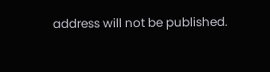address will not be published.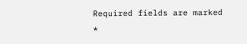Required fields are marked *